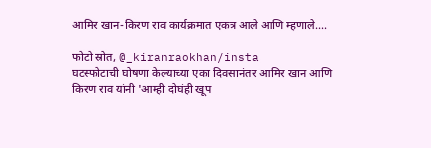आमिर खान-किरण राव कार्यक्रमात एकत्र आले आणि म्हणाले....

फोटो स्रोत, @_kiranraokhan/insta
घटस्फोटाची घोषणा केल्याच्या एका दिवसानंतर आमिर खान आणि किरण राव यांनी 'आम्ही दोघंही खूप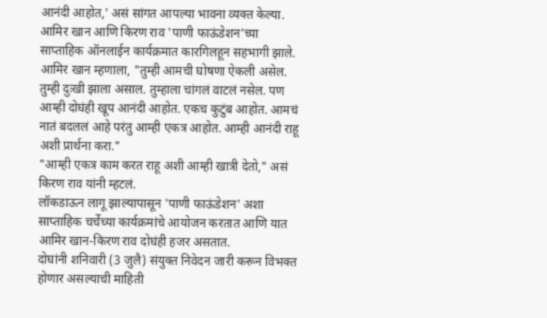आनंदी आहोत,' असं सांगत आपल्या भावना व्यक्त केल्या.
आमिर खान आणि किरण राव 'पाणी फाऊंडेशन'च्या साप्ताहिक ऑनलाईन कार्यक्रमात कारगिलहून सहभागी झाले.
आमिर खान म्हणाला, "तुम्ही आमची घोषणा ऐकली असेल. तुम्ही दुःखी झाला असाल. तुम्हाला चांगलं वाटलं नसेल. पण आम्ही दोघंही खूप आनंदी आहोत. एकच कुटुंब आहोत. आमचं नातं बदललं आहे परंतु आम्ही एकत्र आहोत. आम्ही आनंदी राहू अशी प्रार्थना करा."
"आम्ही एकत्र काम करत राहू अशी आम्ही खात्री देतो," असं किरण राव यांनी म्हटलं.
लॉकडाऊन लागू झाल्यापासून 'पाणी फाऊंडेशन' अशा साप्ताहिक चर्चेच्या कार्यक्रमांचे आयोजन करतात आणि यात आमिर खान-किरण राव दोघंही हजर असतात.
दोघांनी शनिवारी (3 जुलै) संयुक्त निवेदन जारी करून विभक्त होणार असल्याची माहिती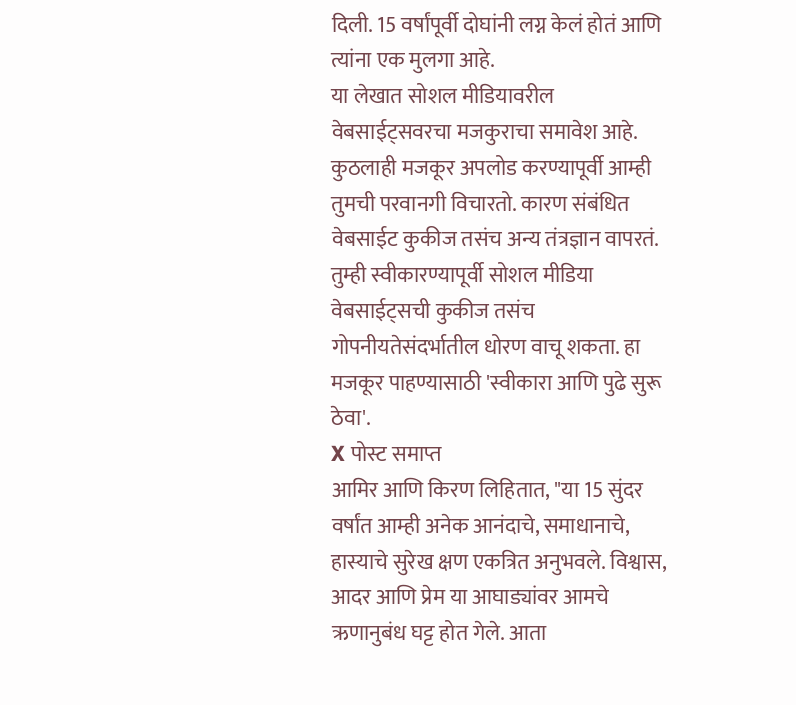दिली. 15 वर्षांपूर्वी दोघांनी लग्न केलं होतं आणि त्यांना एक मुलगा आहे.
या लेखात सोशल मीडियावरील वेबसाईट्सवरचा मजकुराचा समावेश आहे. कुठलाही मजकूर अपलोड करण्यापूर्वी आम्ही तुमची परवानगी विचारतो. कारण संबंधित वेबसाईट कुकीज तसंच अन्य तंत्रज्ञान वापरतं. तुम्ही स्वीकारण्यापूर्वी सोशल मीडिया वेबसाईट्सची कुकीज तसंच गोपनीयतेसंदर्भातील धोरण वाचू शकता. हा मजकूर पाहण्यासाठी 'स्वीकारा आणि पुढे सुरू ठेवा'.
X पोस्ट समाप्त
आमिर आणि किरण लिहितात, "या 15 सुंदर वर्षांत आम्ही अनेक आनंदाचे, समाधानाचे, हास्याचे सुरेख क्षण एकत्रित अनुभवले. विश्वास, आदर आणि प्रेम या आघाड्यांवर आमचे ऋणानुबंध घट्ट होत गेले. आता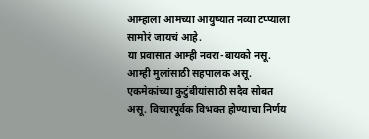आम्हाला आमच्या आयुष्यात नव्या टप्प्याला सामोरं जायचं आहे.
या प्रवासात आम्ही नवरा-बायको नसू. आम्ही मुलांसाठी सहपालक असू. एकमेकांच्या कुटुंबीयांसाठी सदैव सोबत असू. विचारपूर्वक विभक्त होण्याचा निर्णय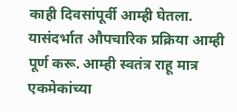काही दिवसांपूर्वी आम्ही घेतला. यासंदर्भात औपचारिक प्रक्रिया आम्ही पूर्ण करू. आम्ही स्वतंत्र राहू मात्र एकमेकांच्या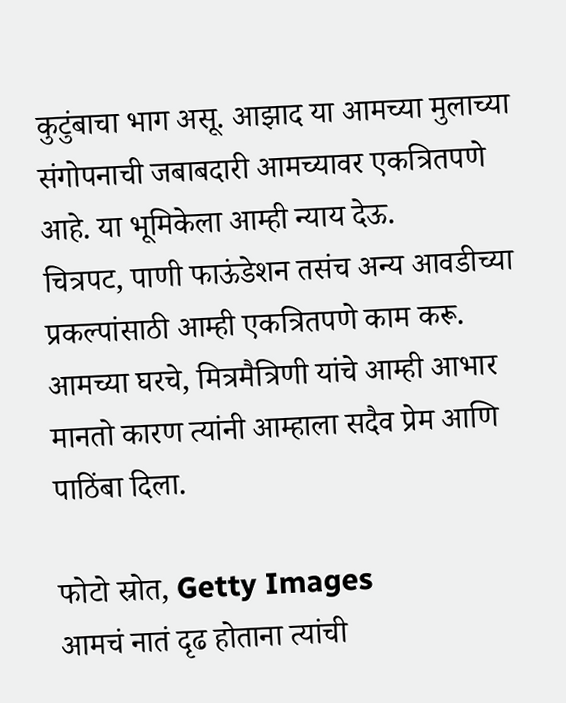कुटुंबाचा भाग असू. आझाद या आमच्या मुलाच्या संगोपनाची जबाबदारी आमच्यावर एकत्रितपणे आहे. या भूमिकेला आम्ही न्याय देऊ.
चित्रपट, पाणी फाऊंडेशन तसंच अन्य आवडीच्या प्रकल्पांसाठी आम्ही एकत्रितपणे काम करू. आमच्या घरचे, मित्रमैत्रिणी यांचे आम्ही आभार मानतो कारण त्यांनी आम्हाला सदैव प्रेम आणि पाठिंबा दिला.

फोटो स्रोत, Getty Images
आमचं नातं दृढ होताना त्यांची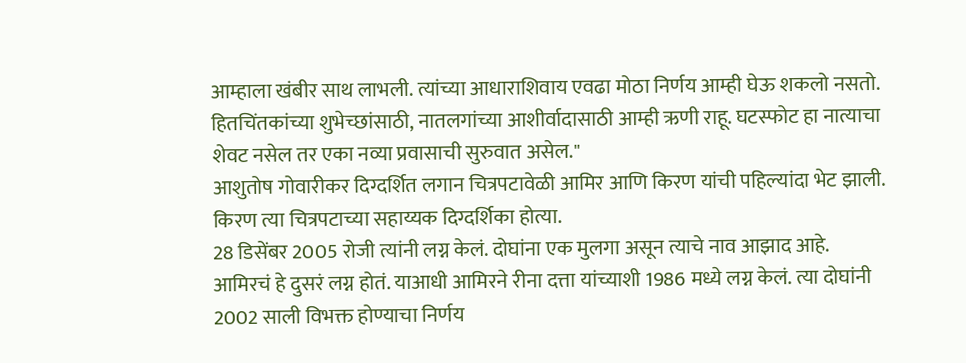आम्हाला खंबीर साथ लाभली. त्यांच्या आधाराशिवाय एवढा मोठा निर्णय आम्ही घेऊ शकलो नसतो. हितचिंतकांच्या शुभेच्छांसाठी, नातलगांच्या आशीर्वादासाठी आम्ही ऋणी राहू. घटस्फोट हा नात्याचा शेवट नसेल तर एका नव्या प्रवासाची सुरुवात असेल."
आशुतोष गोवारीकर दिग्दर्शित लगान चित्रपटावेळी आमिर आणि किरण यांची पहिल्यांदा भेट झाली. किरण त्या चित्रपटाच्या सहाय्यक दिग्दर्शिका होत्या.
28 डिसेंबर 2005 रोजी त्यांनी लग्न केलं. दोघांना एक मुलगा असून त्याचे नाव आझाद आहे.
आमिरचं हे दुसरं लग्न होतं. याआधी आमिरने रीना दत्ता यांच्याशी 1986 मध्ये लग्न केलं. त्या दोघांनी 2002 साली विभक्त होण्याचा निर्णय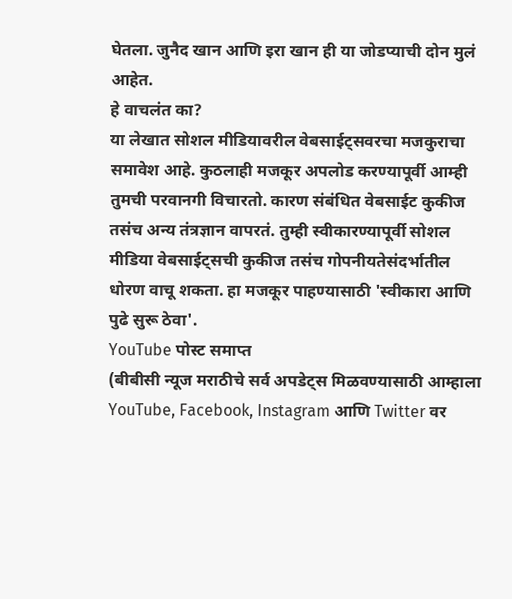घेतला. जुनैद खान आणि इरा खान ही या जोडप्याची दोन मुलं आहेत.
हे वाचलंत का?
या लेखात सोशल मीडियावरील वेबसाईट्सवरचा मजकुराचा समावेश आहे. कुठलाही मजकूर अपलोड करण्यापूर्वी आम्ही तुमची परवानगी विचारतो. कारण संबंधित वेबसाईट कुकीज तसंच अन्य तंत्रज्ञान वापरतं. तुम्ही स्वीकारण्यापूर्वी सोशल मीडिया वेबसाईट्सची कुकीज तसंच गोपनीयतेसंदर्भातील धोरण वाचू शकता. हा मजकूर पाहण्यासाठी 'स्वीकारा आणि पुढे सुरू ठेवा'.
YouTube पोस्ट समाप्त
(बीबीसी न्यूज मराठीचे सर्व अपडेट्स मिळवण्यासाठी आम्हाला YouTube, Facebook, Instagram आणि Twitter वर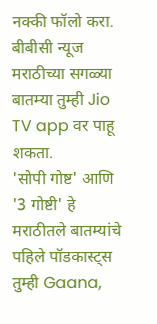नक्की फॉलो करा.
बीबीसी न्यूज मराठीच्या सगळ्या बातम्या तुम्ही Jio TV app वर पाहू शकता.
'सोपी गोष्ट' आणि '3 गोष्टी' हे मराठीतले बातम्यांचे पहिले पॉडकास्ट्स तुम्ही Gaana,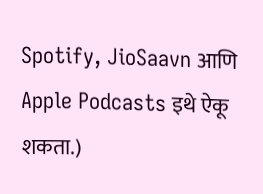Spotify, JioSaavn आणि Apple Podcasts इथे ऐकू शकता.)